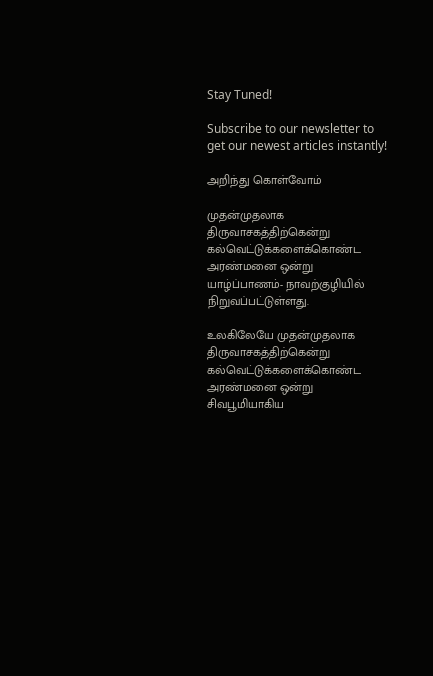Stay Tuned!

Subscribe to our newsletter to get our newest articles instantly!

அறிந்து கொள்வோம்

முதன்முதலாக திருவாசகத்திற்கென்று கல்வெட்டுக்களைக்கொண்ட அரண்மனை ஒன்று யாழ்ப்பாணம்- நாவற்குழியில் நிறுவப்பட்டுள்ளது.

உலகிலேயே முதன்முதலாக திருவாசகத்திற்கென்று கல்வெட்டுக்களைக்கொண்ட அரண்மனை ஒன்று சிவபூமியாகிய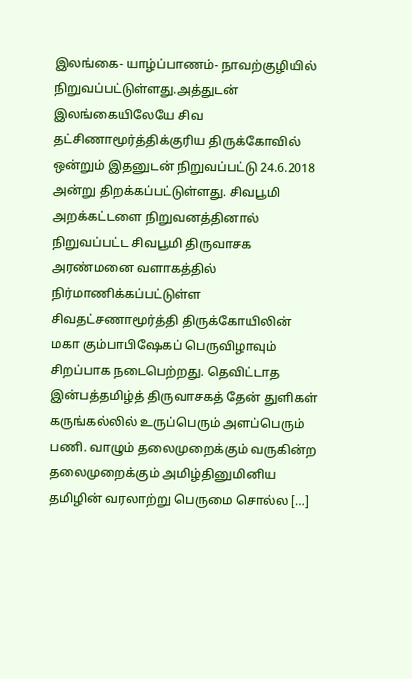இலங்கை- யாழ்ப்பாணம்- நாவற்குழியில் நிறுவப்பட்டுள்ளது.அத்துடன் இலங்கையிலேயே சிவ தட்சிணாமூர்த்திக்குரிய திருக்கோவில் ஒன்றும் இதனுடன் நிறுவப்பட்டு 24.6.2018 அன்று திறக்கப்பட்டுள்ளது. சிவபூமி அறக்கட்டளை நிறுவனத்தினால் நிறுவப்பட்ட சிவபூமி திருவாசக அரண்மனை வளாகத்தில் நிர்மாணிக்கப்பட்டுள்ள சிவதட்சணாமூர்த்தி திருக்கோயிலின் மகா கும்பாபிஷேகப் பெருவிழாவும் சிறப்பாக நடைபெற்றது. தெவிட்டாத இன்பத்தமிழ்த் திருவாசகத் தேன் துளிகள் கருங்கல்லில் உருப்பெரும் அளப்பெரும் பணி. வாழும் தலைமுறைக்கும் வருகின்ற தலைமுறைக்கும் அமிழ்தினுமினிய தமிழின் வரலாற்று பெருமை சொல்ல […]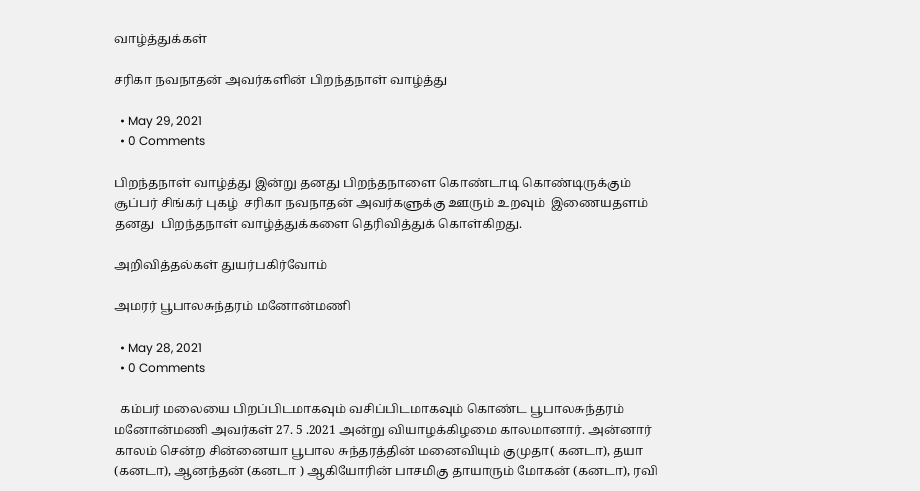வாழ்த்துக்கள்

சரிகா நவநாதன் அவர்களின் பிறந்தநாள் வாழ்த்து

  • May 29, 2021
  • 0 Comments

பிறந்தநாள் வாழ்த்து இன்று தனது பிறந்தநாளை கொண்டாடி கொண்டிருக்கும் சூப்பர் சிங்கர் புகழ்  சரிகா நவநாதன் அவர்களுக்கு ஊரும் உறவும்  இணையதளம்  தனது  பிறந்தநாள் வாழ்த்துக்களை தெரிவித்துக் கொள்கிறது.

அறிவித்தல்கள் துயர்பகிர்வோம்

அமரர் பூபாலசுந்தரம் மனோன்மணி

  • May 28, 2021
  • 0 Comments

  கம்பர் மலையை பிறப்பிடமாகவும் வசிப்பிடமாகவும் கொண்ட பூபாலசுந்தரம் மனோன்மணி அவர்கள் 27. 5 .2021 அன்று வியாழக்கிழமை காலமானார். அன்னார் காலம் சென்ற சின்னையா பூபால சுந்தரத்தின் மனைவியும் குமுதா( கனடா), தயா (கனடா), ஆனந்தன் (கனடா ) ஆகியோரின் பாசமிகு தாயாரும் மோகன் (கனடா), ரவி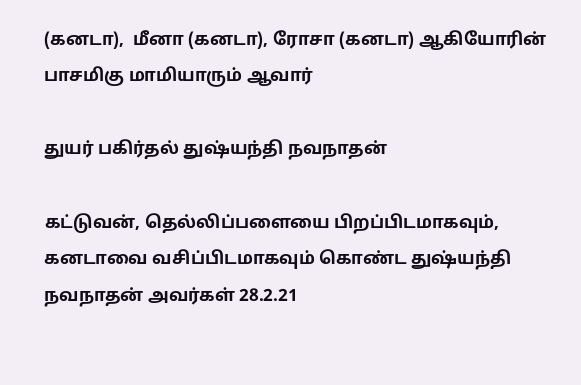(கனடா),  மீனா (கனடா), ரோசா (கனடா) ஆகியோரின் பாசமிகு மாமியாரும் ஆவார்

துயர் பகிர்தல் துஷ்யந்தி நவநாதன்

கட்டுவன், தெல்லிப்பளையை பிறப்பிடமாகவும், கனடாவை வசிப்பிடமாகவும் கொண்ட துஷ்யந்தி நவநாதன் அவர்கள் 28.2.21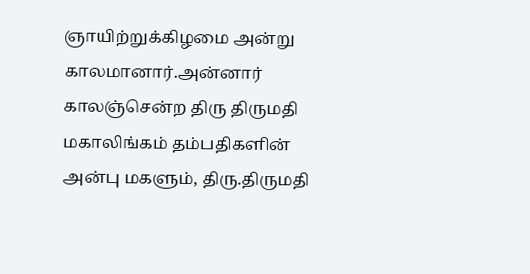ஞாயிற்றுக்கிழமை அன்று காலமானார்.அன்னார் காலஞ்சென்ற திரு திருமதி மகாலிங்கம் தம்பதிகளின் அன்பு மகளும், திரு.திருமதி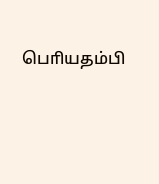பொியதம்பி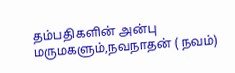தம்பதிகளின் அன்பு மருமகளும்,நவநாதன் ( நவம்)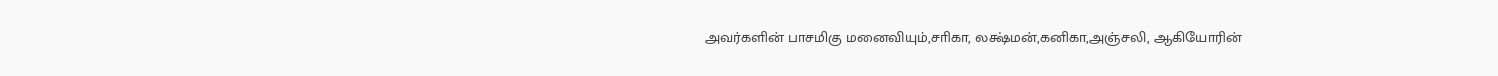அவர்களின் பாசமிகு மனைவியும்,சாிகா, லக்ஷ்மன்,கனிகா,அஞ்சலி, ஆ‌கியோ‌ரி‌ன்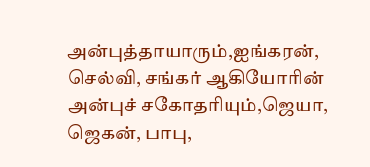அன்புத்தாயாரும்,ஐங்கரன், செல்வி, சங்கர் ஆகியோாின் அன்புச் சகோதாியும்,ஜெயா, ஜெகன், பாபு,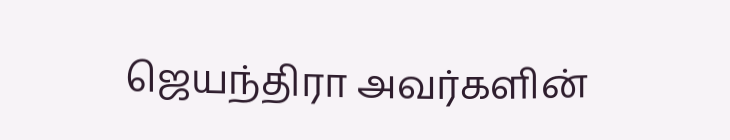ஜெயந்திரா அவர்களின்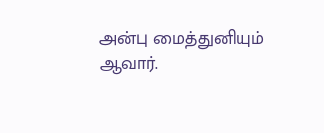அன்பு மைத்துனியும் ஆவார்.